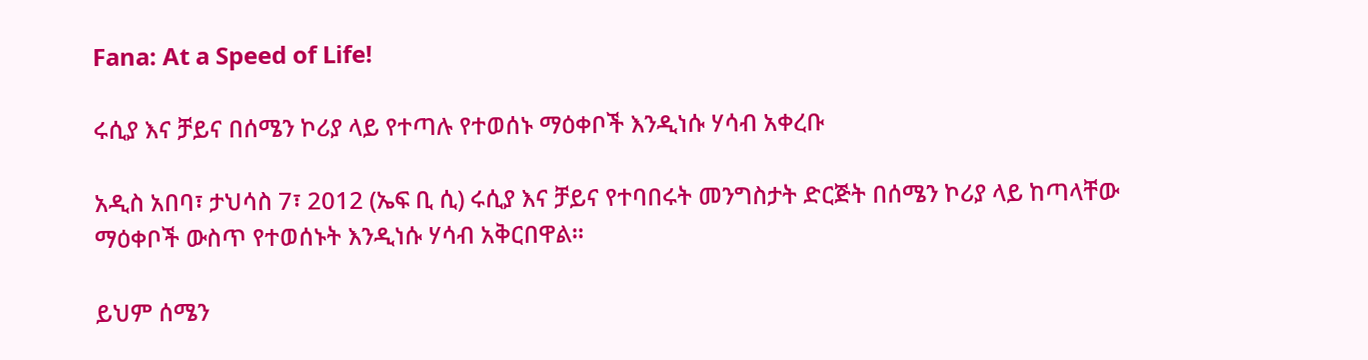Fana: At a Speed of Life!

ሩሲያ እና ቻይና በሰሜን ኮሪያ ላይ የተጣሉ የተወሰኑ ማዕቀቦች እንዲነሱ ሃሳብ አቀረቡ

አዲስ አበባ፣ ታህሳስ 7፣ 2012 (ኤፍ ቢ ሲ) ሩሲያ እና ቻይና የተባበሩት መንግስታት ድርጅት በሰሜን ኮሪያ ላይ ከጣላቸው ማዕቀቦች ውስጥ የተወሰኑት እንዲነሱ ሃሳብ አቅርበዋል።

ይህም ሰሜን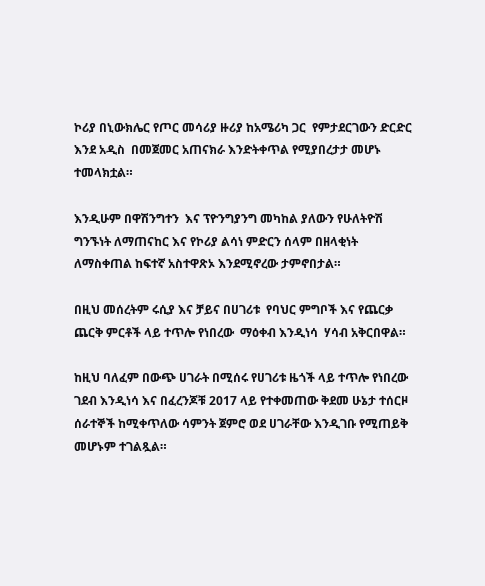ኮሪያ በኒውክሌር የጦር መሳሪያ ዙሪያ ከአሜሪካ ጋር  የምታደርገውን ድርድር  እንደ አዲስ  በመጀመር አጠናክራ እንድትቀጥል የሚያበረታታ መሆኑ ተመላክቷል።

እንዲሁም በዋሽንግተን  እና ፕዮንግያንግ መካከል ያለውን የሁለትዮሽ ግንኙነት ለማጠናከር እና የኮሪያ ልሳነ ምድርን ሰላም በዘላቂነት ለማስቀጠል ከፍተኛ አስተዋጽኦ እንደሚኖረው ታምኖበታል።

በዚህ መሰረትም ሩሲያ እና ቻይና በሀገሪቱ  የባህር ምግቦች እና የጨርቃ ጨርቅ ምርቶች ላይ ተጥሎ የነበረው  ማዕቀብ እንዲነሳ  ሃሳብ አቅርበዋል።

ከዚህ ባለፈም በውጭ ሀገራት በሚሰሩ የሀገሪቱ ዜጎች ላይ ተጥሎ የነበረው ገደብ እንዲነሳ እና በፈረንጆቹ 2017 ላይ የተቀመጠው ቅደመ ሁኔታ ተሰርዞ ሰራተኞች ከሚቀጥለው ሳምንት ጀምሮ ወደ ሀገራቸው እንዲገቡ የሚጠይቅ መሆኑም ተገልጿል።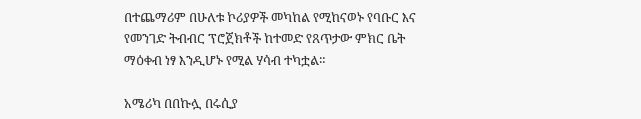በተጨማሪም በሁለቱ ኮሪያዎች መካከል የሚከናወኑ የባቡር እና የመንገድ ትብብር ፕሮጀክቶች ከተመድ የጸጥታው ምክር ቤት ማዕቀብ ነፃ እንዲሆኑ የሚል ሃሳብ ተካቷል።

አሜሪካ በበኩሏ በሩሲያ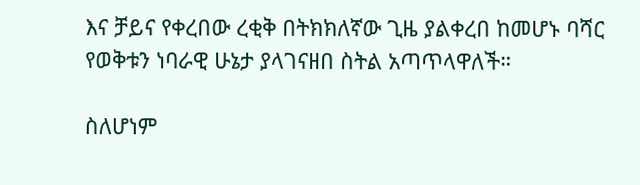እና ቻይና የቀረበው ረቂቅ በትክክለኛው ጊዜ ያልቀረበ ከመሆኑ ባሻር የወቅቱን ነባራዊ ሁኔታ ያላገናዘበ ስትል አጣጥላዋለች።

ስለሆነም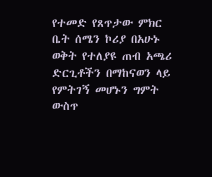የተመድ የጸጥታው ምክር ቤት ሰሜን ኮሪያ በአሁኑ ወቅት የተለያዩ ጠብ አጫሪ ድርጊቶችን በማከናወን ላይ የምትገኝ መሆኑን ግምት ውስጥ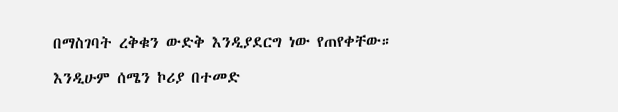በማስገባት ረቅቁን ውድቅ እንዲያደርግ ነው የጠየቀቸው።

እንዲሁም ሰሜን ኮሪያ በተመድ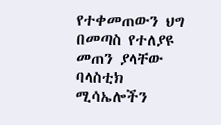የተቀመጠውን ህግ በመጣስ የተለያዩ መጠን ያላቸው ባላስቲክ ሚሳኤሎችን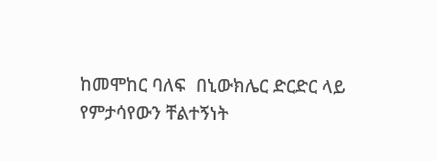ከመሞከር ባለፍ  በኒውክሌር ድርድር ላይ  የምታሳየውን ቸልተኝነት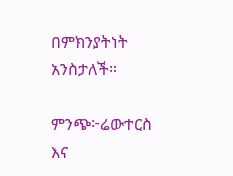በምክንያትነት አንስታለች።

ምንጭ፦ሬውተርስ እና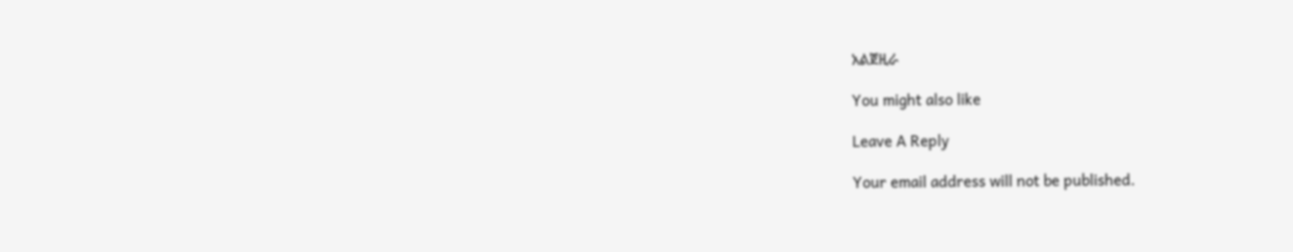አልጀዚራ

You might also like

Leave A Reply

Your email address will not be published.